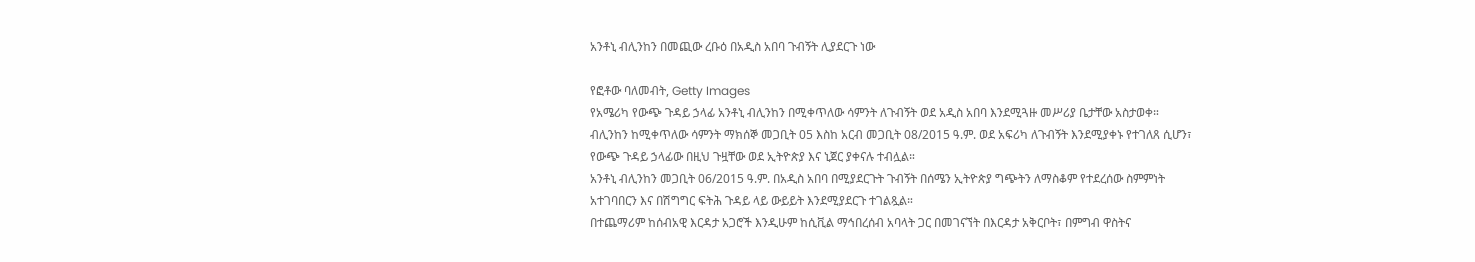አንቶኒ ብሊንከን በመጪው ረቡዕ በአዲስ አበባ ጉብኝት ሊያደርጉ ነው

የፎቶው ባለመብት, Getty Images
የአሜሪካ የውጭ ጉዳይ ኃላፊ አንቶኒ ብሊንከን በሚቀጥለው ሳምንት ለጉብኝት ወደ አዲስ አበባ እንደሚጓዙ መሥሪያ ቤታቸው አስታወቀ።
ብሊንከን ከሚቀጥለው ሳምንት ማክሰኞ መጋቢት 05 እስከ አርብ መጋቢት 08/2015 ዓ.ም. ወደ አፍሪካ ለጉብኝት እንደሚያቀኑ የተገለጸ ሲሆን፣ የውጭ ጉዳይ ኃላፊው በዚህ ጉዟቸው ወደ ኢትዮጵያ እና ኒጀር ያቀናሉ ተብሏል።
አንቶኒ ብሊንከን መጋቢት 06/2015 ዓ.ም. በአዲስ አበባ በሚያደርጉት ጉብኝት በሰሜን ኢትዮጵያ ግጭትን ለማስቆም የተደረሰው ስምምነት አተገባበርን እና በሽግግር ፍትሕ ጉዳይ ላይ ውይይት እንደሚያደርጉ ተገልጿል።
በተጨማሪም ከሰብአዊ እርዳታ አጋሮች እንዲሁም ከሲቪል ማኅበረሰብ አባላት ጋር በመገናኘት በእርዳታ አቅርቦት፣ በምግብ ዋስትና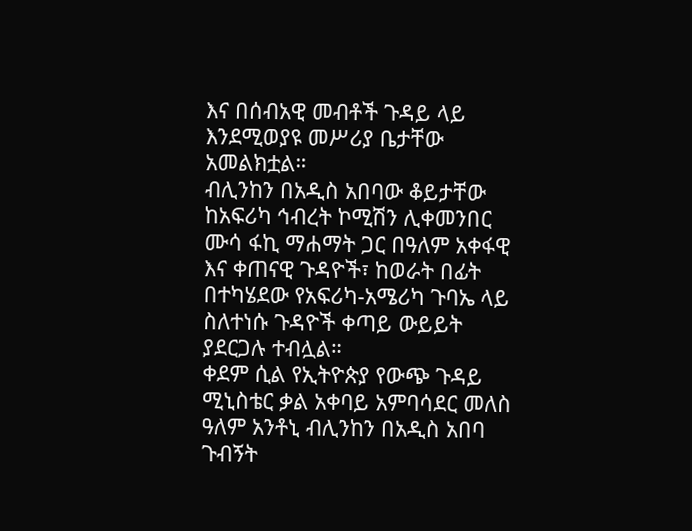እና በሰብአዊ መብቶች ጉዳይ ላይ እንደሚወያዩ መሥሪያ ቤታቸው አመልክቷል።
ብሊንከን በአዲስ አበባው ቆይታቸው ከአፍሪካ ኅብረት ኮሚሽን ሊቀመንበር ሙሳ ፋኪ ማሐማት ጋር በዓለም አቀፋዊ እና ቀጠናዊ ጉዳዮች፣ ከወራት በፊት በተካሄደው የአፍሪካ-አሜሪካ ጉባኤ ላይ ስለተነሱ ጉዳዮች ቀጣይ ውይይት ያደርጋሉ ተብሏል።
ቀደም ሲል የኢትዮጵያ የውጭ ጉዳይ ሚኒስቴር ቃል አቀባይ አምባሳደር መለስ ዓለም አንቶኒ ብሊንከን በአዲስ አበባ ጉብኝት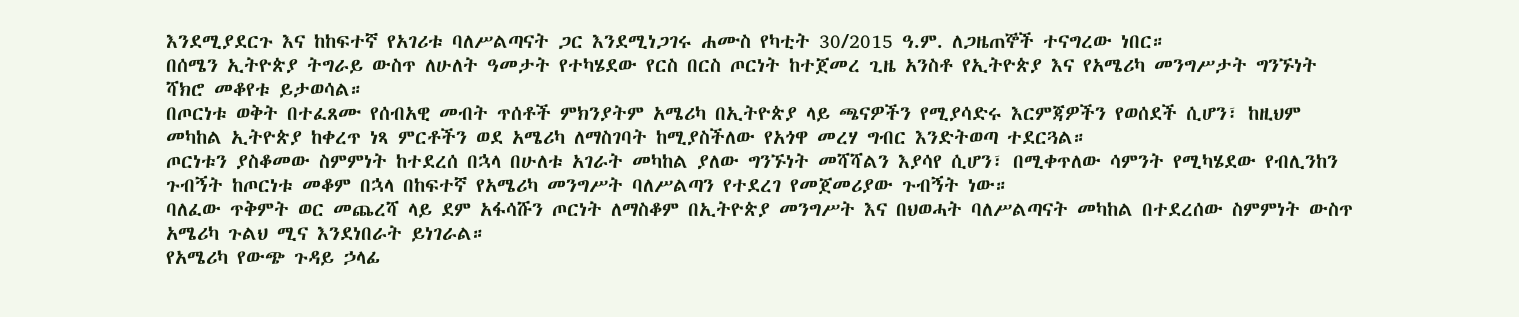እንደሚያደርጉ እና ከከፍተኛ የአገሪቱ ባለሥልጣናት ጋር እንደሚነጋገሩ ሐሙስ የካቲት 30/2015 ዓ.ም. ለጋዜጠኞች ተናግረው ነበር።
በሰሜን ኢትዮጵያ ትግራይ ውስጥ ለሁለት ዓመታት የተካሄደው የርስ በርስ ጦርነት ከተጀመረ ጊዜ አንስቶ የኢትዮጵያ እና የአሜሪካ መንግሥታት ግንኙነት ሻክሮ መቆየቱ ይታወሳል።
በጦርነቱ ወቅት በተፈጸሙ የሰብአዊ መብት ጥሰቶች ምክንያትም አሜሪካ በኢትዮጵያ ላይ ጫናዎችን የሚያሳድሩ እርምጃዎችን የወሰደች ሲሆን፣ ከዚህም መካከል ኢትዮጵያ ከቀረጥ ነጻ ምርቶችን ወደ አሜሪካ ለማስገባት ከሚያስችለው የአጎዋ መረሃ ግብር እንድትወጣ ተደርጓል።
ጦርነቱን ያስቆመው ስምምነት ከተደረሰ በኋላ በሁለቱ አገራት መካከል ያለው ግንኙነት መሻሻልን እያሳየ ሲሆን፣ በሚቀጥለው ሳምንት የሚካሄደው የብሊንከን ጉብኝት ከጦርነቱ መቆም በኋላ በከፍተኛ የአሜሪካ መንግሥት ባለሥልጣን የተደረገ የመጀመሪያው ጉብኝት ነው።
ባለፈው ጥቅምት ወር መጨረሻ ላይ ደም አፋሳሹን ጦርነት ለማስቆም በኢትዮጵያ መንግሥት እና በህወሓት ባለሥልጣናት መካከል በተደረሰው ስምምነት ውስጥ አሜሪካ ጉልህ ሚና እንደነበራት ይነገራል።
የአሜሪካ የውጭ ጉዳይ ኃላፊ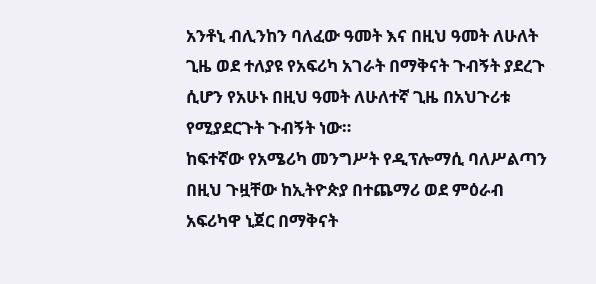አንቶኒ ብሊንከን ባለፈው ዓመት እና በዚህ ዓመት ለሁለት ጊዜ ወደ ተለያዩ የአፍሪካ አገራት በማቅናት ጉብኝት ያደረጉ ሲሆን የአሁኑ በዚህ ዓመት ለሁለተኛ ጊዜ በአህጉሪቱ የሚያደርጉት ጉብኝት ነው።
ከፍተኛው የአሜሪካ መንግሥት የዲፕሎማሲ ባለሥልጣን በዚህ ጉዟቸው ከኢትዮጵያ በተጨማሪ ወደ ምዕራብ አፍሪካዋ ኒጀር በማቅናት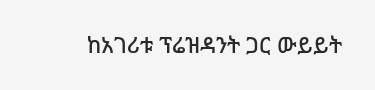ከአገሪቱ ፕሬዝዳንት ጋር ውይይት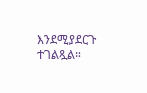እንደሚያደርጉ ተገልጿል።